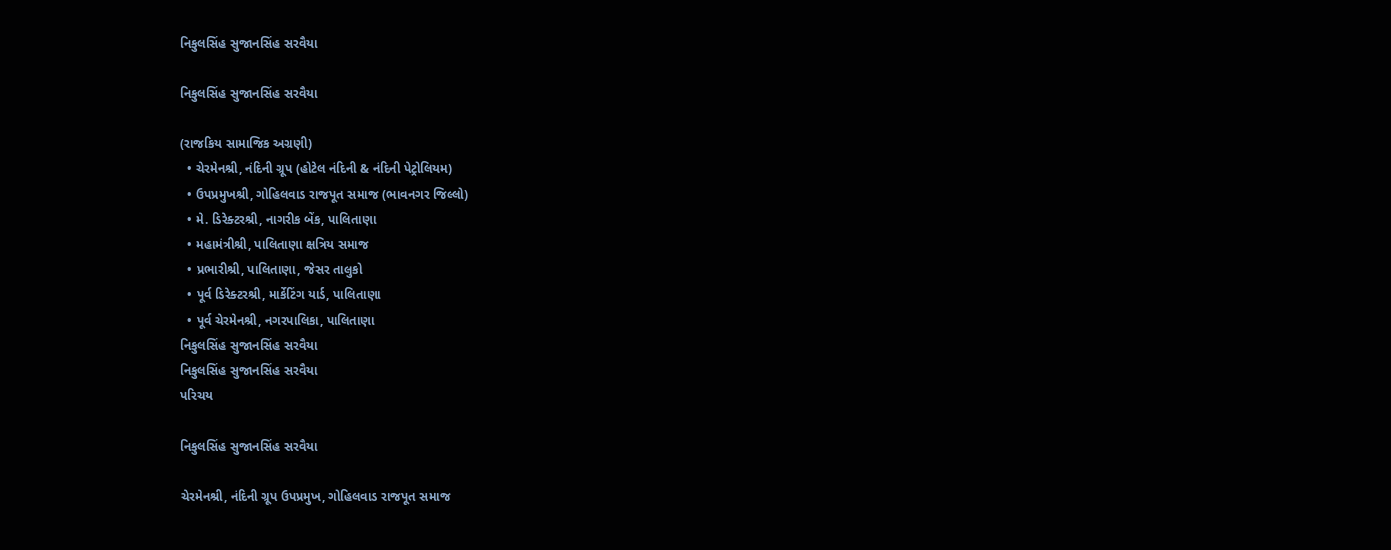નિકુલસિંહ સુજાનસિંહ સરવૈયા

નિકુલસિંહ સુજાનસિંહ સરવૈયા

(રાજકિય સામાજિક અગ્રણી)
  • ચેરમેનશ્રી, નંદિની ગ્રૂપ (હોટેલ નંદિની & નંદિની પેટ્રોલિયમ)
  • ઉપપ્રમુખશ્રી, ગોહિલવાડ રાજપૂત સમાજ (ભાવનગર જિલ્લો)
  • મે. ડિરેક્ટરશ્રી, નાગરીક બેંક, પાલિતાણા
  • મહામંત્રીશ્રી, પાલિતાણા ક્ષત્રિય સમાજ
  • પ્રભારીશ્રી, પાલિતાણા, જેસર તાલુકો
  • પૂર્વ ડિરેક્ટરશ્રી, માર્કેટિંગ યાર્ડ, પાલિતાણા
  • પૂર્વ ચેરમેનશ્રી, નગરપાલિકા, પાલિતાણા
નિકુલસિંહ સુજાનસિંહ સરવૈયા
નિકુલસિંહ સુજાનસિંહ સરવૈયા
પરિચય

નિકુલસિંહ સુજાનસિંહ સરવૈયા

ચેરમેનશ્રી, નંદિની ગ્રૂપ ઉપપ્રમુખ, ગોહિલવાડ રાજપૂત સમાજ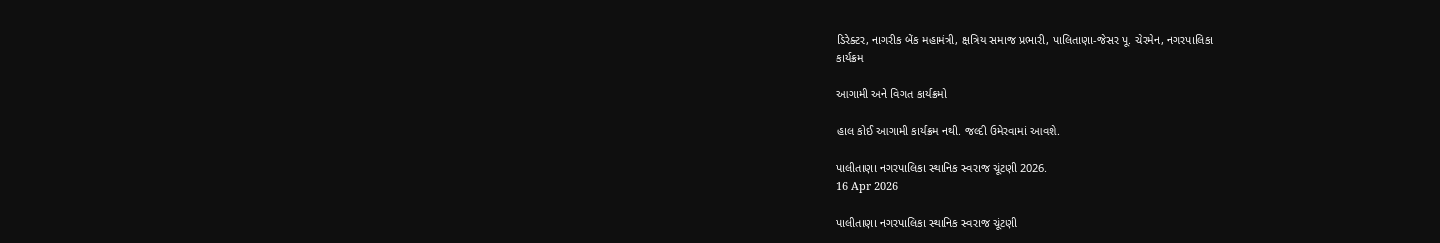ડિરેક્ટર, નાગરીક બેંક મહામંત્રી, ક્ષત્રિય સમાજ પ્રભારી, પાલિતાણા-જેસર પૂ. ચેરમેન, નગરપાલિકા
કાર્યક્રમ

આગામી અને વિગત કાર્યક્રમો

હાલ કોઈ આગામી કાર્યક્રમ નથી. જલ્દી ઉમેરવામાં આવશે.

પાલીતાણા નગરપાલિકા સ્થાનિક સ્વરાજ ચૂંટણી 2026.
16 Apr 2026

પાલીતાણા નગરપાલિકા સ્થાનિક સ્વરાજ ચૂંટણી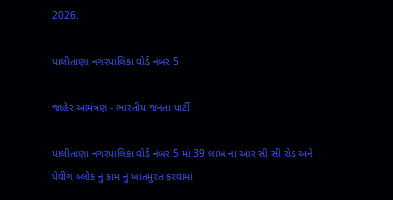2026.

પાલીતાણા નગરપાલિકા વોર્ડ નંબર 5

જાહેર આમંત્રણ - ભારતીય જનતા પાર્ટી

પાલીતાણા નગરપાલિકા વોર્ડ નંબર 5 માં 39 લાખ ના આર સી સી રોડ અને પેવીંગ બ્લોક નું કામ નું ખાતમુરત કરવામાં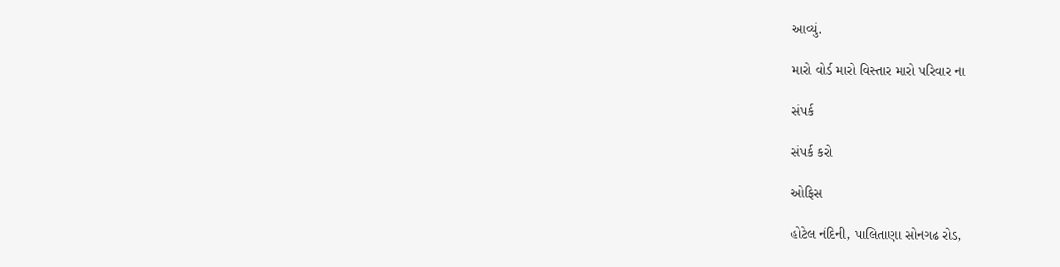આવ્યું.

મારો વોર્ડ મારો વિસ્તાર મારો પરિવાર ના

સંપર્ક

સંપર્ક કરો

ઓફિસ

હોટેલ નંદિની, પાલિતાણા સોનગઢ રોડ,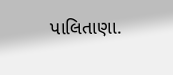પાલિતાણા.